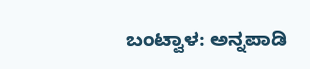ಬಂಟ್ವಾಳ: ಅನ್ನಪಾಡಿ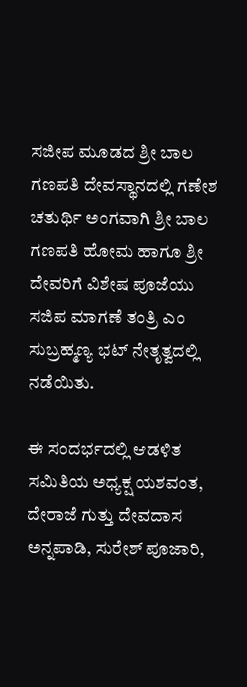ಸಜೀಪ ಮೂಡದ ಶ್ರೀ ಬಾಲ ಗಣಪತಿ ದೇವಸ್ಥಾನದಲ್ಲಿ ಗಣೇಶ ಚತುರ್ಥಿ ಅಂಗವಾಗಿ ಶ್ರೀ ಬಾಲ ಗಣಪತಿ ಹೋಮ ಹಾಗೂ ಶ್ರೀ ದೇವರಿಗೆ ವಿಶೇಷ ಪೂಜೆಯು ಸಜಿಪ ಮಾಗಣೆ ತಂತ್ರಿ ಎಂ ಸುಬ್ರಹ್ಮಣ್ಯ ಭಟ್ ನೇತೃತ್ವದಲ್ಲಿ ನಡೆಯಿತು.

ಈ ಸಂದರ್ಭದಲ್ಲಿ ಆಡಳಿತ ಸಮಿತಿಯ ಅಧ್ಯಕ್ಷ ಯಶವಂತ, ದೇರಾಜೆ ಗುತ್ತು ದೇವದಾಸ ಅನ್ನಪಾಡಿ, ಸುರೇಶ್ ಪೂಜಾರಿ,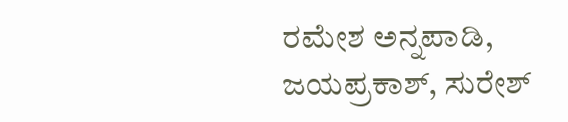ರಮೇಶ ಅನ್ನಪಾಡಿ, ಜಯಪ್ರಕಾಶ್, ಸುರೇಶ್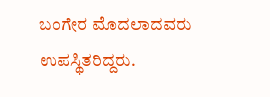ಬಂಗೇರ ಮೊದಲಾದವರು ಉಪಸ್ಥಿತರಿದ್ದರು.